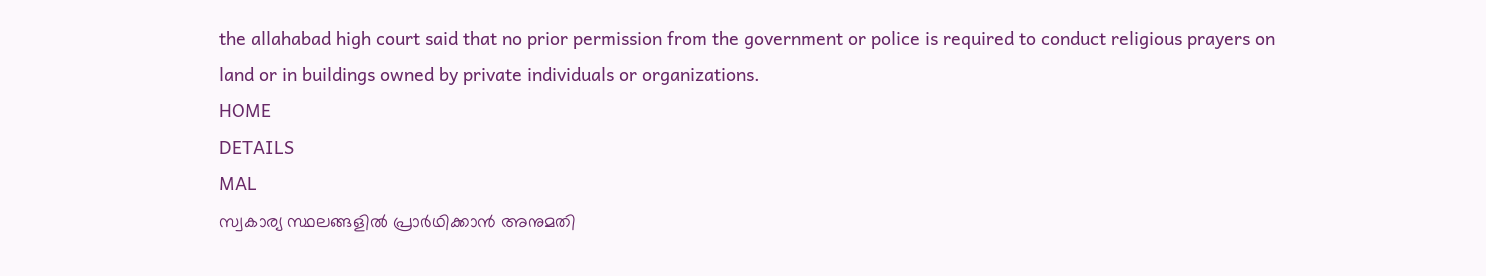the allahabad high court said that no prior permission from the government or police is required to conduct religious prayers on land or in buildings owned by private individuals or organizations.
HOME
DETAILS
MAL
സ്വകാര്യ സ്ഥലങ്ങളിൽ പ്രാർഥിക്കാൻ അനുമതി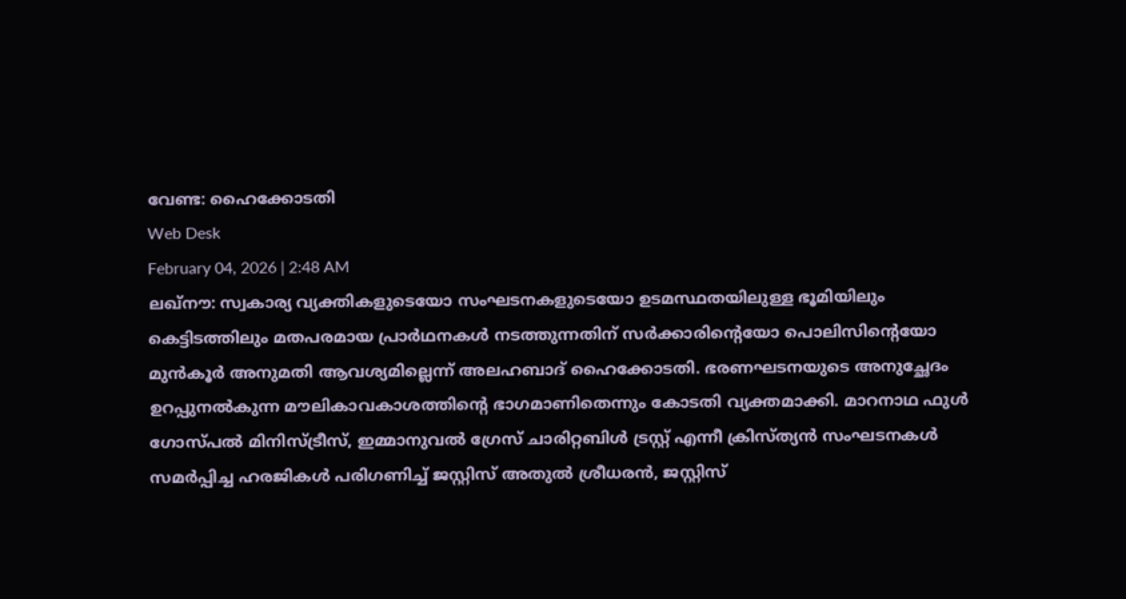വേണ്ട: ഹൈക്കോടതി
Web Desk
February 04, 2026 | 2:48 AM
ലഖ്നൗ: സ്വകാര്യ വ്യക്തികളുടെയോ സംഘടനകളുടെയോ ഉടമസ്ഥതയിലുള്ള ഭൂമിയിലും കെട്ടിടത്തിലും മതപരമായ പ്രാർഥനകൾ നടത്തുന്നതിന് സർക്കാരിന്റെയോ പൊലിസിന്റെയോ മുൻകൂർ അനുമതി ആവശ്യമില്ലെന്ന് അലഹബാദ് ഹൈക്കോടതി. ഭരണഘടനയുടെ അനുച്ഛേദം ഉറപ്പുനൽകുന്ന മൗലികാവകാശത്തിന്റെ ഭാഗമാണിതെന്നും കോടതി വ്യക്തമാക്കി. മാറനാഥ ഫുൾ ഗോസ്പൽ മിനിസ്ട്രീസ്, ഇമ്മാനുവൽ ഗ്രേസ് ചാരിറ്റബിൾ ട്രസ്റ്റ് എന്നീ ക്രിസ്ത്യൻ സംഘടനകൾ സമർപ്പിച്ച ഹരജികൾ പരിഗണിച്ച് ജസ്റ്റിസ് അതുൽ ശ്രീധരൻ, ജസ്റ്റിസ്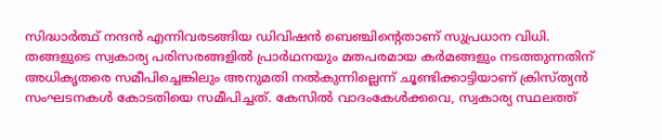സിദ്ധാർത്ഥ് നന്ദൻ എന്നിവരടങ്ങിയ ഡിവിഷൻ ബെഞ്ചിന്റെതാണ് സുപ്രധാന വിധി.
തങ്ങളുടെ സ്വകാര്യ പരിസരങ്ങളിൽ പ്രാർഥനയും മതപരമായ കർമങ്ങളും നടത്തുന്നതിന് അധികൃതരെ സമീപിച്ചെങ്കിലും അനുമതി നൽകുന്നില്ലെന്ന് ചൂണ്ടിക്കാട്ടിയാണ് ക്രിസ്ത്യൻ സംഘടനകൾ കോടതിയെ സമീപിച്ചത്. കേസിൽ വാദംകേൾക്കവെ, സ്വകാര്യ സ്ഥലത്ത്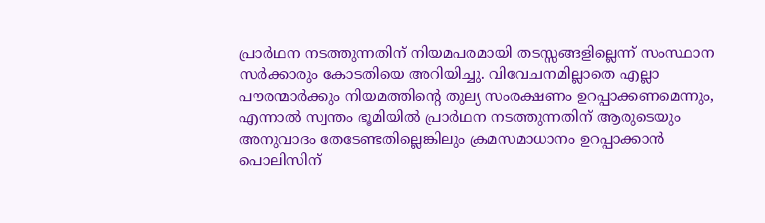പ്രാർഥന നടത്തുന്നതിന് നിയമപരമായി തടസ്സങ്ങളില്ലെന്ന് സംസ്ഥാന സർക്കാരും കോടതിയെ അറിയിച്ചു. വിവേചനമില്ലാതെ എല്ലാ പൗരന്മാർക്കും നിയമത്തിന്റെ തുല്യ സംരക്ഷണം ഉറപ്പാക്കണമെന്നും, എന്നാൽ സ്വന്തം ഭൂമിയിൽ പ്രാർഥന നടത്തുന്നതിന് ആരുടെയും അനുവാദം തേടേണ്ടതില്ലെങ്കിലും ക്രമസമാധാനം ഉറപ്പാക്കാൻ പൊലിസിന്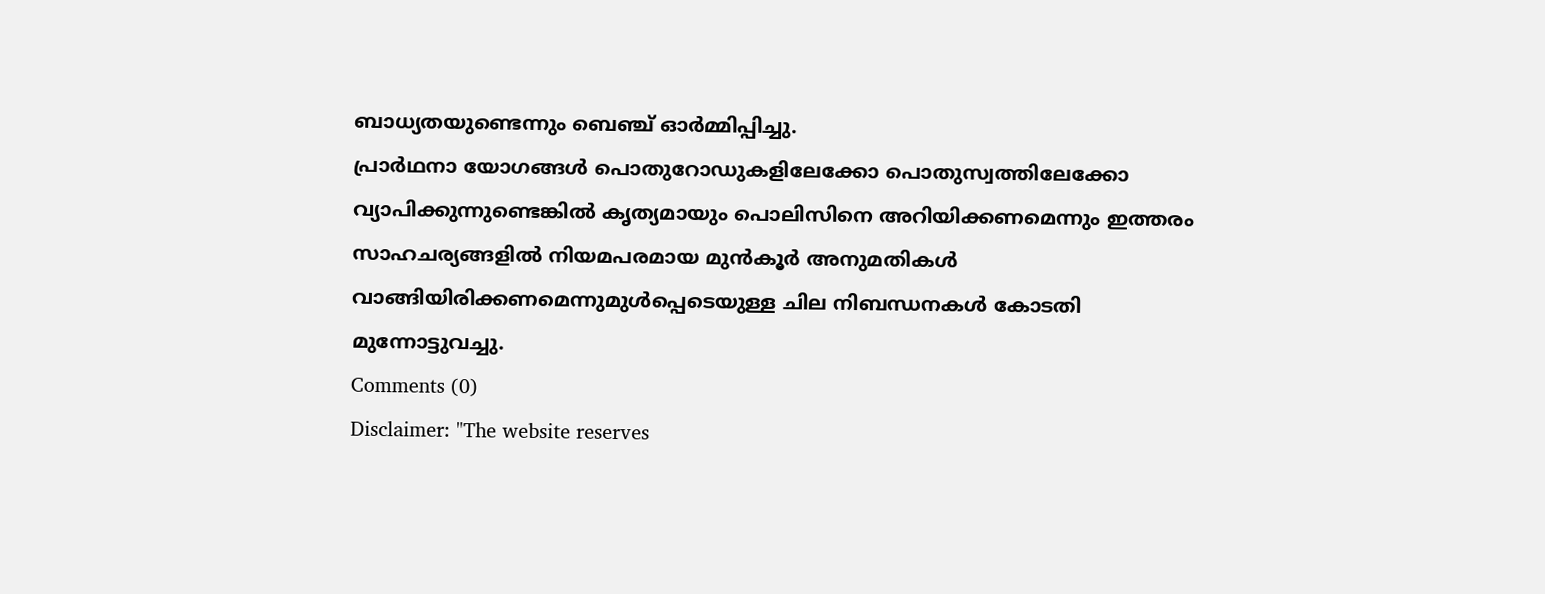ബാധ്യതയുണ്ടെന്നും ബെഞ്ച് ഓർമ്മിപ്പിച്ചു.
പ്രാർഥനാ യോഗങ്ങൾ പൊതുറോഡുകളിലേക്കോ പൊതുസ്വത്തിലേക്കോ വ്യാപിക്കുന്നുണ്ടെങ്കിൽ കൃത്യമായും പൊലിസിനെ അറിയിക്കണമെന്നും ഇത്തരം സാഹചര്യങ്ങളിൽ നിയമപരമായ മുൻകൂർ അനുമതികൾ വാങ്ങിയിരിക്കണമെന്നുമുൾപ്പെടെയുള്ള ചില നിബന്ധനകൾ കോടതി മുന്നോട്ടുവച്ചു.
Comments (0)
Disclaimer: "The website reserves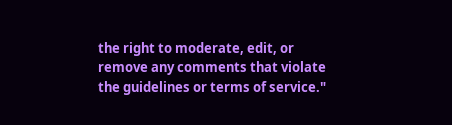the right to moderate, edit, or remove any comments that violate the guidelines or terms of service."